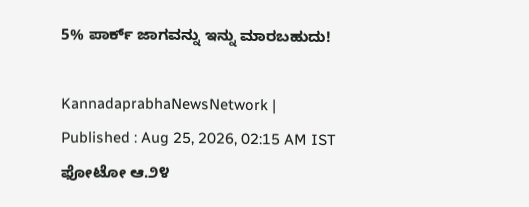5% ಪಾರ್ಕ್‌ ಜಾಗವನ್ನು ಇನ್ನು ಮಾರಬಹುದು!

KannadaprabhaNewsNetwork |
Published : Aug 25, 2026, 02:15 AM IST
ಫೋಟೋ ಆ.೨೪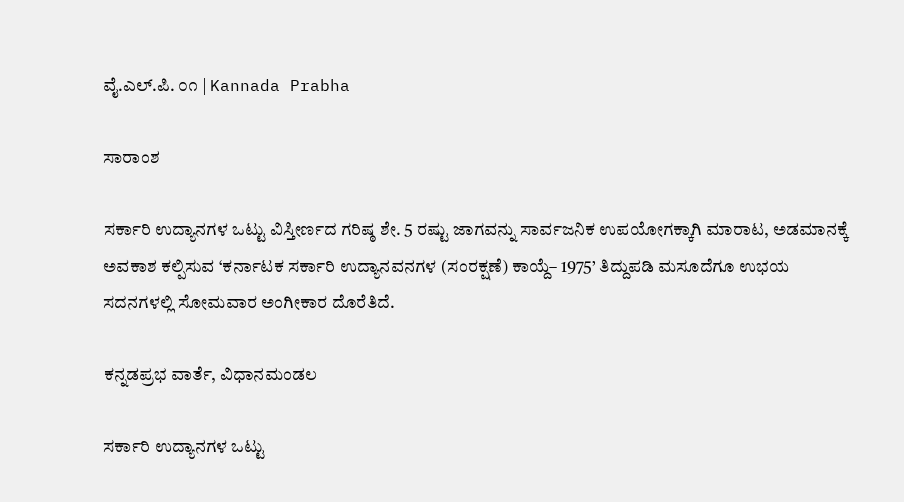ವೈ.ಎಲ್.ಪಿ. ೦೧ | Kannada Prabha

ಸಾರಾಂಶ

ಸರ್ಕಾರಿ ಉದ್ಯಾನಗಳ ಒಟ್ಟು ವಿಸ್ತೀರ್ಣದ ಗರಿಷ್ಠ ಶೇ. 5 ರಷ್ಟು ಜಾಗವನ್ನು ಸಾರ್ವಜನಿಕ ಉಪಯೋಗಕ್ಕಾಗಿ ಮಾರಾಟ, ಅಡಮಾನಕ್ಕೆ ಅವಕಾಶ ಕಲ್ಪಿಸುವ ‘ಕರ್ನಾಟಕ ಸರ್ಕಾರಿ ಉದ್ಯಾನವನಗಳ (ಸಂರಕ್ಷಣೆ) ಕಾಯ್ದೆ– 1975’ ತಿದ್ದುಪಡಿ ಮಸೂದೆಗೂ ಉಭಯ ಸದನಗಳಲ್ಲಿ ಸೋಮವಾರ ಅಂಗೀಕಾರ ದೊರೆತಿದೆ.

ಕನ್ನಡಪ್ರಭ ವಾರ್ತೆ, ವಿಧಾನಮಂಡಲ

ಸರ್ಕಾರಿ ಉದ್ಯಾನಗಳ ಒಟ್ಟು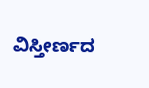ವಿಸ್ತೀರ್ಣದ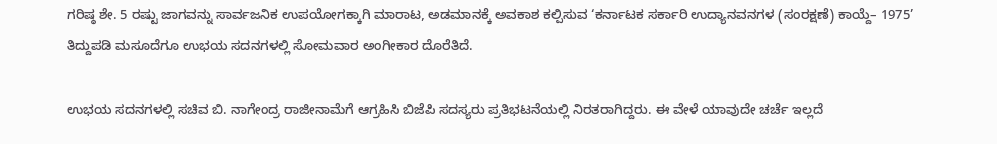ಗರಿಷ್ಠ ಶೇ. 5 ರಷ್ಟು ಜಾಗವನ್ನು ಸಾರ್ವಜನಿಕ ಉಪಯೋಗಕ್ಕಾಗಿ ಮಾರಾಟ, ಅಡಮಾನಕ್ಕೆ ಅವಕಾಶ ಕಲ್ಪಿಸುವ ‘ಕರ್ನಾಟಕ ಸರ್ಕಾರಿ ಉದ್ಯಾನವನಗಳ (ಸಂರಕ್ಷಣೆ) ಕಾಯ್ದೆ– 1975’ ತಿದ್ದುಪಡಿ ಮಸೂದೆಗೂ ಉಭಯ ಸದನಗಳಲ್ಲಿ ಸೋಮವಾರ ಅಂಗೀಕಾರ ದೊರೆತಿದೆ.

ಉಭಯ ಸದನಗಳಲ್ಲಿ ಸಚಿವ ಬಿ. ನಾಗೇಂದ್ರ ರಾಜೀನಾಮೆಗೆ ಆಗ್ರಹಿಸಿ ಬಿಜೆಪಿ ಸದಸ್ಯರು ಪ್ರತಿಭಟನೆಯಲ್ಲಿ ನಿರತರಾಗಿದ್ದರು. ಈ ವೇಳೆ ಯಾವುದೇ ಚರ್ಚೆ ಇಲ್ಲದೆ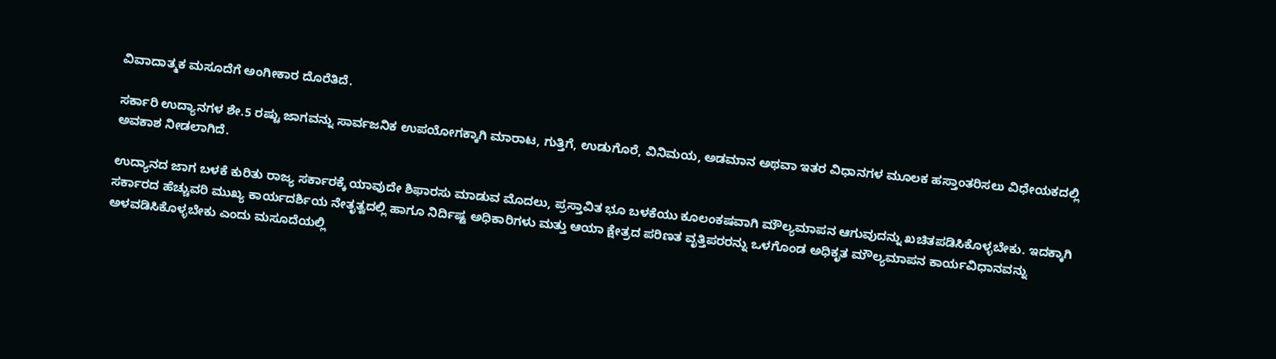ವಿವಾದಾತ್ಮಕ ಮಸೂದೆಗೆ ಅಂಗೀಕಾರ ದೊರೆತಿದೆ.

ಸರ್ಕಾರಿ ಉದ್ಯಾನಗಳ ಶೇ.5 ರಷ್ಟು ಜಾಗವನ್ನು ಸಾರ್ವಜನಿಕ ಉಪಯೋಗಕ್ಕಾಗಿ ಮಾರಾಟ, ಗುತ್ತಿಗೆ, ಉಡುಗೊರೆ, ವಿನಿಮಯ, ಅಡಮಾನ ಅಥವಾ ಇತರ ವಿಧಾನಗಳ ಮೂಲಕ ಹಸ್ತಾಂತರಿಸಲು ವಿಧೇಯಕದಲ್ಲಿ ಅವಕಾಶ ನೀಡಲಾಗಿದೆ.

ಉದ್ಯಾನದ ಜಾಗ ಬಳಕೆ ಕುರಿತು ರಾಜ್ಯ ಸರ್ಕಾರಕ್ಕೆ ಯಾವುದೇ ಶಿಫಾರಸು ಮಾಡುವ ಮೊದಲು, ಪ್ರಸ್ತಾವಿತ ಭೂ ಬಳಕೆಯು ಕೂಲಂಕಷವಾಗಿ ಮೌಲ್ಯಮಾಪನ ಆಗುವುದನ್ನು ಖಚಿತಪಡಿಸಿಕೊಳ್ಳಬೇಕು. ಇದಕ್ಕಾಗಿ ಸರ್ಕಾರದ ಹೆಚ್ಚುವರಿ ಮುಖ್ಯ ಕಾರ್ಯದರ್ಶಿಯ ನೇತೃತ್ವದಲ್ಲಿ ಹಾಗೂ ನಿರ್ದಿಷ್ಟ ಅಧಿಕಾರಿಗಳು ಮತ್ತು ಆಯಾ ಕ್ಷೇತ್ರದ ಪರಿಣತ ವೃತ್ತಿಪರರನ್ನು ಒಳಗೊಂಡ ಅಧಿಕೃತ ಮೌಲ್ಯಮಾಪನ ಕಾರ್ಯವಿಧಾನವನ್ನು ಅಳವಡಿಸಿಕೊಳ್ಳಬೇಕು ಎಂದು ಮಸೂದೆಯಲ್ಲಿ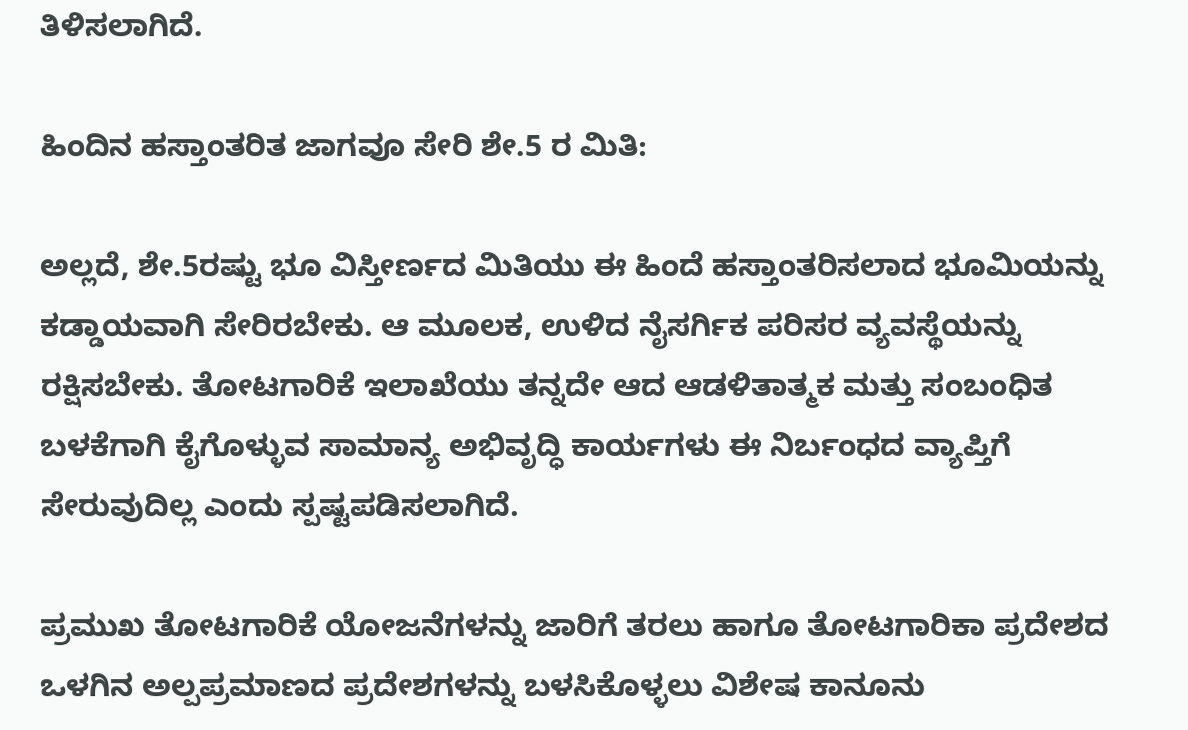ತಿಳಿಸಲಾಗಿದೆ.

ಹಿಂದಿನ ಹಸ್ತಾಂತರಿತ ಜಾಗವೂ ಸೇರಿ ಶೇ.5 ರ ಮಿತಿ:

ಅಲ್ಲದೆ, ಶೇ.5ರಷ್ಟು ಭೂ ವಿಸ್ತೀರ್ಣದ ಮಿತಿಯು ಈ ಹಿಂದೆ ಹಸ್ತಾಂತರಿಸಲಾದ ಭೂಮಿಯನ್ನು ಕಡ್ಡಾಯವಾಗಿ ಸೇರಿರಬೇಕು. ಆ ಮೂಲಕ, ಉಳಿದ ನೈಸರ್ಗಿಕ ಪರಿಸರ ವ್ಯವಸ್ಥೆಯನ್ನು ರಕ್ಷಿಸಬೇಕು. ತೋಟಗಾರಿಕೆ ಇಲಾಖೆಯು ತನ್ನದೇ ಆದ ಆಡಳಿತಾತ್ಮಕ ಮತ್ತು ಸಂಬಂಧಿತ ಬಳಕೆಗಾಗಿ ಕೈಗೊಳ್ಳುವ ಸಾಮಾನ್ಯ ಅಭಿವೃದ್ಧಿ ಕಾರ್ಯಗಳು ಈ ನಿರ್ಬಂಧದ ವ್ಯಾಪ್ತಿಗೆ ಸೇರುವುದಿಲ್ಲ ಎಂದು ಸ್ಪಷ್ಟಪಡಿಸಲಾಗಿದೆ.

ಪ್ರಮುಖ ತೋಟಗಾರಿಕೆ ಯೋಜನೆಗಳನ್ನು ಜಾರಿಗೆ ತರಲು ಹಾಗೂ ತೋಟಗಾರಿಕಾ ಪ್ರದೇಶದ ಒಳಗಿನ ಅಲ್ಪಪ್ರಮಾಣದ ಪ್ರದೇಶಗಳನ್ನು ಬಳಸಿಕೊಳ್ಳಲು ವಿಶೇಷ ಕಾನೂನು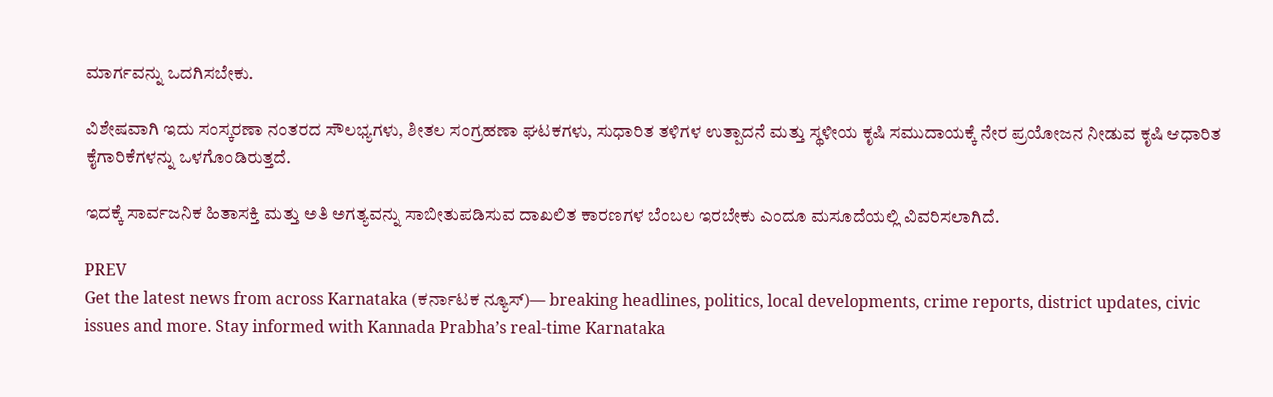ಮಾರ್ಗವನ್ನು ಒದಗಿಸಬೇಕು.

ವಿಶೇಷವಾಗಿ ಇದು ಸಂಸ್ಕರಣಾ ನಂತರದ ಸೌಲಭ್ಯಗಳು, ಶೀತಲ ಸಂಗ್ರಹಣಾ ಘಟಕಗಳು, ಸುಧಾರಿತ ತಳಿಗಳ ಉತ್ಪಾದನೆ ಮತ್ತು ಸ್ಥಳೀಯ ಕೃಷಿ ಸಮುದಾಯಕ್ಕೆ ನೇರ ಪ್ರಯೋಜನ ನೀಡುವ ಕೃಷಿ ಆಧಾರಿತ ಕೈಗಾರಿಕೆಗಳನ್ನು ಒಳಗೊಂಡಿರುತ್ತದೆ.

ಇದಕ್ಕೆ ಸಾರ್ವಜನಿಕ ಹಿತಾಸಕ್ತಿ ಮತ್ತು ಅತಿ ಅಗತ್ಯವನ್ನು ಸಾಬೀತುಪಡಿಸುವ ದಾಖಲಿತ ಕಾರಣಗಳ ಬೆಂಬಲ ಇರಬೇಕು ಎಂದೂ ಮಸೂದೆಯಲ್ಲಿ ವಿವರಿಸಲಾಗಿದೆ.

PREV
Get the latest news from across Karnataka (ಕರ್ನಾಟಕ ನ್ಯೂಸ್)— breaking headlines, politics, local developments, crime reports, district updates, civic issues and more. Stay informed with Kannada Prabha’s real‑time Karnataka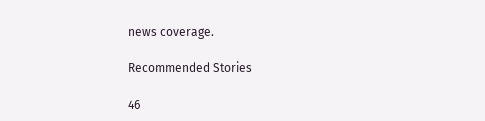news coverage.

Recommended Stories

46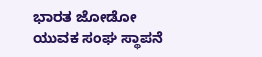ಭಾರತ ಜೋಡೋ ಯುವಕ ಸಂಘ ಸ್ಥಾಪನೆ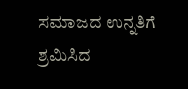ಸಮಾಜದ ಉನ್ನತಿಗೆ ಶ್ರಮಿಸಿದ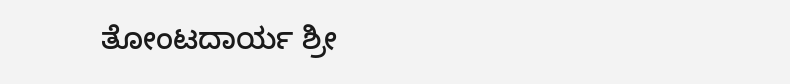ತೋಂಟದಾರ್ಯ ಶ್ರೀ